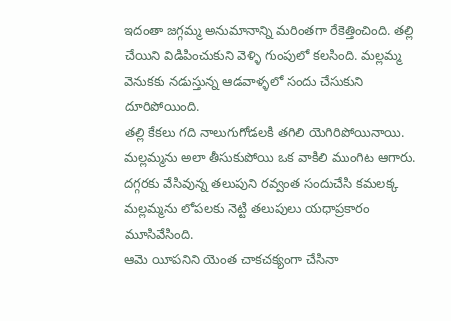ఇదంతా జగ్గమ్మ అనుమానాన్ని మరింతగా రేకెత్తించింది. తల్లి చేయిని విడిపించుకుని వెళ్ళి గుంపులో కలసింది. మల్లమ్మ వెనుకకు నడుస్తున్న ఆడవాళ్ళలో సందు చేసుకుని దూరిపోయింది.
తల్లి కేకలు గది నాలుగుగోడలకి తగిలి యెగిరిపోయినాయి.
మల్లమ్మను అలా తీసుకుపోయి ఒక వాకిలి ముంగిట ఆగారు. దగ్గరకు వేసివున్న తలుపుని రవ్వంత సందుచేసి కమలక్క మల్లమ్మను లోపలకు నెట్టి తలుపులు యధాప్రకారం మూసివేసింది.
ఆమె యీపనిని యెంత చాకచక్యంగా చేసినా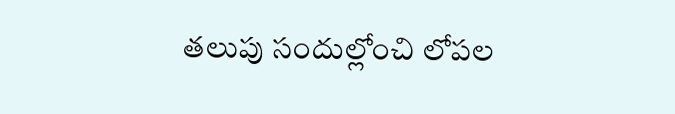తలుపు సందుల్లోంచి లోపల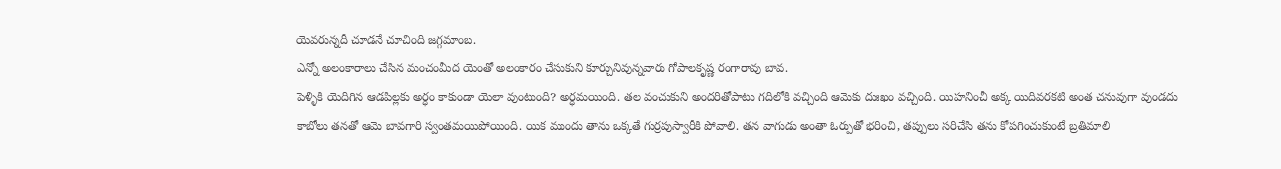యెవరున్నదీ చూడనే చూచింది జగ్గమాంబ.
ఎన్నో అలంకారాలు చేసిన మంచంమీద యెంతో అలంకారం చేసుకుని కూర్చునివున్నవారు గోపాలకృష్ణ రంగారావు బావ.
పెళ్ళికి యెదిగిన ఆడపిల్లకు అర్ధం కాకుండా యెలా వుంటుంది? అర్ధమయింది. తల వంచుకుని అందరితోపాటు గదిలోకి వచ్చింది ఆమెకు దుఃఖం వచ్చింది. యిహనించీ అక్క యిదివరకటి అంత చనువుగా వుండదు కాబోలు తనతో ఆమె బావగారి స్వంతమయిపోయింది. యిక ముందు తాను ఒక్కతే గుర్రపుస్వారీకి పోవాలి. తన వాగుడు అంతా ఓర్పుతో భరించి, తప్పులు సరిచేసి తను కోపగించుకుంటే బ్రతిమాలి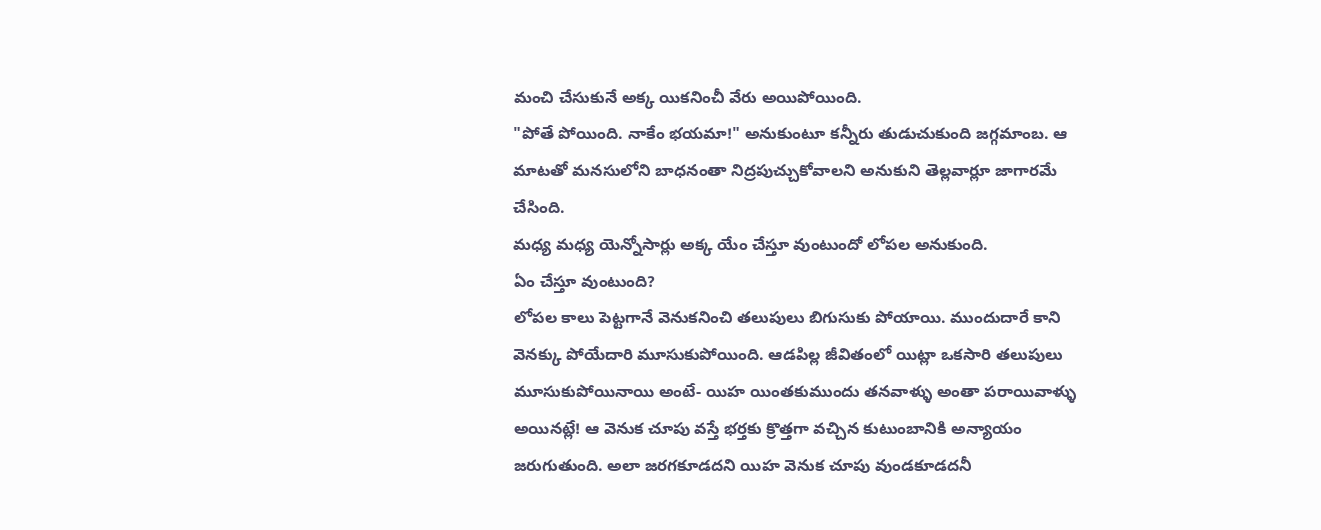మంచి చేసుకునే అక్క యికనించీ వేరు అయిపోయింది.
"పోతే పోయింది. నాకేం భయమా!" అనుకుంటూ కన్నీరు తుడుచుకుంది జగ్గమాంబ. ఆ మాటతో మనసులోని బాధనంతా నిద్రపుచ్చుకోవాలని అనుకుని తెల్లవార్లూ జాగారమే చేసింది.
మధ్య మధ్య యెన్నోసార్లు అక్క యేం చేస్తూ వుంటుందో లోపల అనుకుంది.
ఏం చేస్తూ వుంటుంది?
లోపల కాలు పెట్టగానే వెనుకనించి తలుపులు బిగుసుకు పోయాయి. ముందుదారే కాని వెనక్కు పోయేదారి మూసుకుపోయింది. ఆడపిల్ల జీవితంలో యిట్లా ఒకసారి తలుపులు మూసుకుపోయినాయి అంటే- యిహ యింతకుముందు తనవాళ్ళు అంతా పరాయివాళ్ళు అయినట్లే! ఆ వెనుక చూపు వస్తే భర్తకు క్రొత్తగా వచ్చిన కుటుంబానికి అన్యాయం జరుగుతుంది. అలా జరగకూడదని యిహ వెనుక చూపు వుండకూడదనీ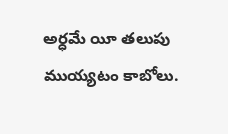అర్ధమే యీ తలుపు ముయ్యటం కాబోలు.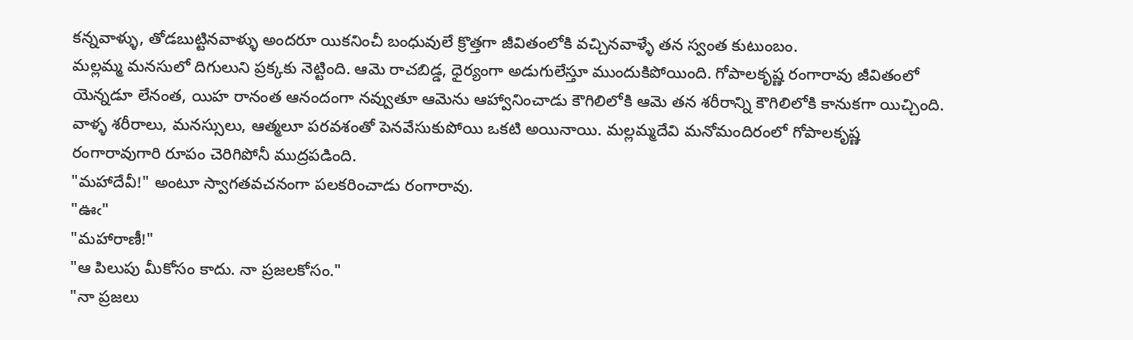కన్నవాళ్ళు, తోడబుట్టినవాళ్ళు అందరూ యికనించీ బంధువులే క్రొత్తగా జీవితంలోకి వచ్చినవాళ్ళే తన స్వంత కుటుంబం.
మల్లమ్మ మనసులో దిగులుని ప్రక్కకు నెట్టింది. ఆమె రాచబిడ్డ, ధైర్యంగా అడుగులేస్తూ ముందుకిపోయింది. గోపాలకృష్ణ రంగారావు జీవితంలో యెన్నడూ లేనంత, యిహ రానంత ఆనందంగా నవ్వుతూ ఆమెను ఆహ్వానించాడు కౌగిలిలోకి ఆమె తన శరీరాన్ని కౌగిలిలోకి కానుకగా యిచ్చింది.
వాళ్ళ శరీరాలు, మనస్సులు, ఆత్మలూ పరవశంతో పెనవేసుకుపోయి ఒకటి అయినాయి. మల్లమ్మదేవి మనోమందిరంలో గోపాలకృష్ణ రంగారావుగారి రూపం చెరిగిపోనీ ముద్రపడింది.
"మహాదేవీ!" అంటూ స్వాగతవచనంగా పలకరించాడు రంగారావు.
"ఊఁ"
"మహారాణీ!"
"ఆ పిలుపు మీకోసం కాదు. నా ప్రజలకోసం."
"నా ప్రజలు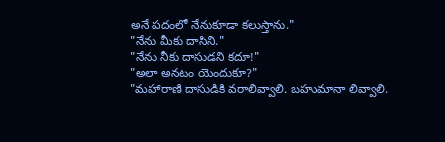అనే పదంలో నేనుకూడా కలుస్తాను."
"నేను మీకు దాసిని."
"నేను నీకు దాసుడని కదూ!"
"అలా అనటం యెందుకూ?"
"మహారాణి దాసుడికి వరాలివ్వాలి. బహుమానా లివ్వాలి.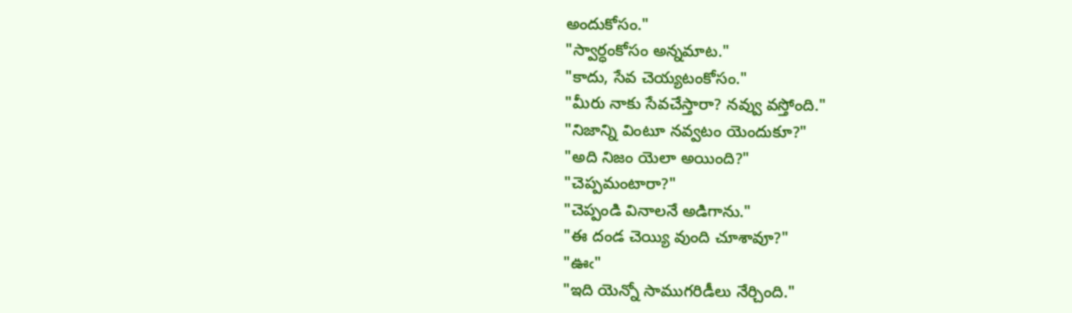అందుకోసం."
"స్వార్ధంకోసం అన్నమాట."
"కాదు, సేవ చెయ్యటంకోసం."
"మీరు నాకు సేవచేస్తారా? నవ్వు వస్తోంది."
"నిజాన్ని వింటూ నవ్వటం యెందుకూ?"
"అది నిజం యెలా అయింది?"
"చెప్పమంటారా?"
"చెప్పండి వినాలనే అడిగాను."
"ఈ దండ చెయ్యి వుంది చూశావూ?"
"ఊఁ"
"ఇది యెన్నో సాముగరిడీలు నేర్చింది."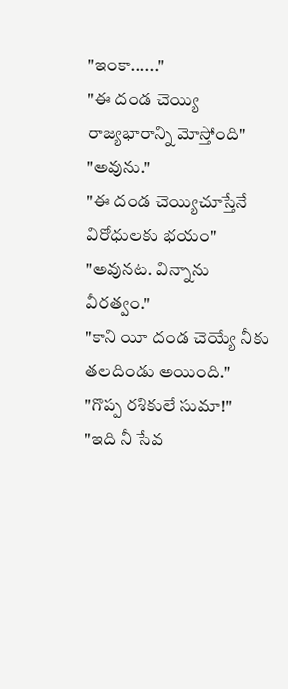"ఇంకా......"
"ఈ దండ చెయ్యి రాజ్యభారాన్ని మోస్తోంది"
"అవును."
"ఈ దండ చెయ్యిచూస్తేనే విరోధులకు భయం"
"అవునట. విన్నాను వీరత్వం."
"కాని యీ దండ చెయ్యే నీకు తలదిండు అయింది."
"గొప్ప రశికులే సుమా!"
"ఇది నీ సేవ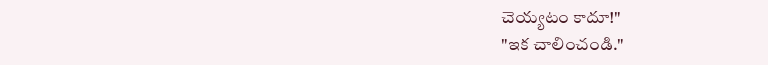చెయ్యటం కాదూ!"
"ఇక చాలించండి."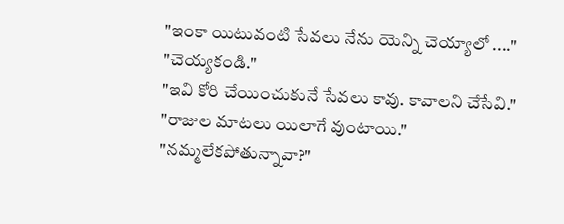"ఇంకా యిటువంటి సేవలు నేను యెన్ని చెయ్యాలో ...."
"చెయ్యకండి."
"ఇవి కోరి చేయించుకునే సేవలు కావు. కావాలని చేసేవి."
"రాజుల మాటలు యిలాగే వుంటాయి."
"నమ్మలేకపోతున్నావా?"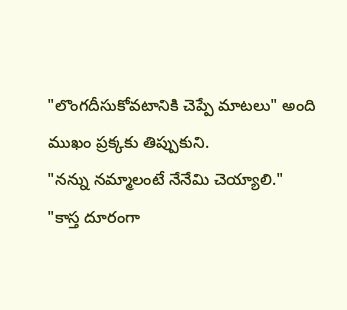"లొంగదీసుకోవటానికి చెప్పే మాటలు" అంది ముఖం ప్రక్కకు తిప్పుకుని.
"నన్ను నమ్మాలంటే నేనేమి చెయ్యాలి."
"కాస్త దూరంగా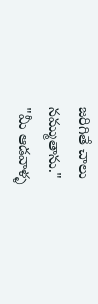జరిగితే చాలు నమ్ముతాను."
"మీ ఆడవాళ్ళ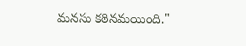మనసు కఠినమయింది."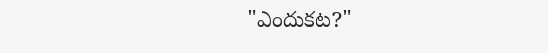"ఎందుకట?"